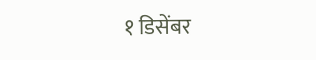१ डिसेंबर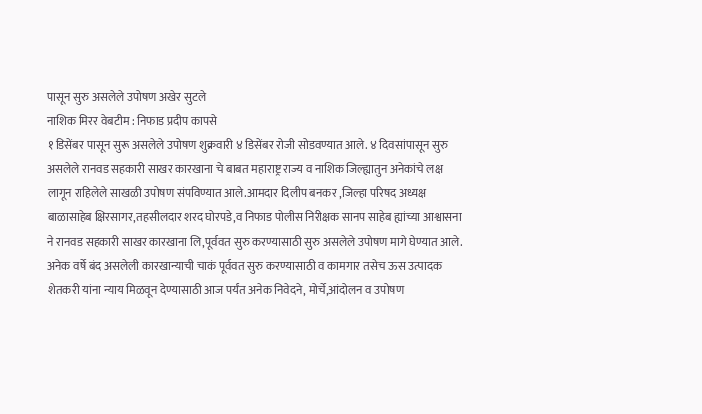पासून सुरु असलेले उपोषण अखेर सुटले
नाशिक मिरर वेबटीम : निफाड प्रदीप कापसे
१ डिसेंबर पासून सुरू असलेले उपोषण शुक्रवारी ४ डिसेंबर रोजी सोडवण्यात आले. ४ दिवसांपासून सुरु असलेले रानवड सहकारी साखर कारखाना चे बाबत महाराष्ट्र राज्य व नाशिक जिल्ह्यातुन अनेकांचे लक्ष लागून राहिलेले साखळी उपोषण संपविण्यात आले.आमदार दिलीप बनकर ,जिल्हा परिषद अध्यक्ष बाळासाहेब क्षिरसागर,तहसीलदार शरद घोरपडे,व निफाड पोलीस निरीक्षक सानप साहेब ह्यांच्या आश्वासना ने रानवड सहकारी साखर कारखाना लि,पूर्ववत सुरु करण्यासाठी सुरु असलेले उपोषण मागे घेण्यात आले.
अनेक वर्षे बंद असलेली कारखान्याची चाकं पूर्ववत सुरु करण्यासाठी व कामगार तसेच ऊस उत्पादक शेतकरी यांना न्याय मिळवून देण्यासाठी आज पर्यंत अनेक निवेदने, मोर्चे,आंदोलन व उपोषण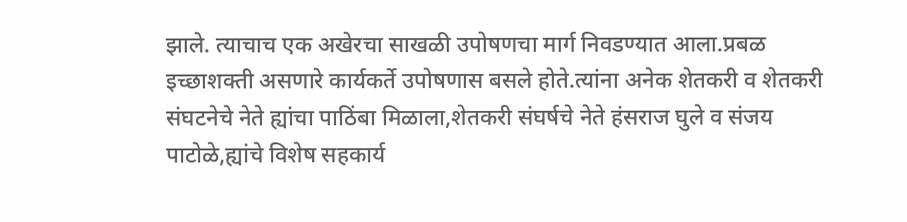झाले. त्याचाच एक अखेरचा साखळी उपोषणचा मार्ग निवडण्यात आला.प्रबळ इच्छाशक्ती असणारे कार्यकर्ते उपोषणास बसले होते.त्यांना अनेक शेतकरी व शेतकरी संघटनेचे नेते ह्यांचा पाठिंबा मिळाला,शेतकरी संघर्षचे नेते हंसराज घुले व संजय पाटोळे,ह्यांचे विशेष सहकार्य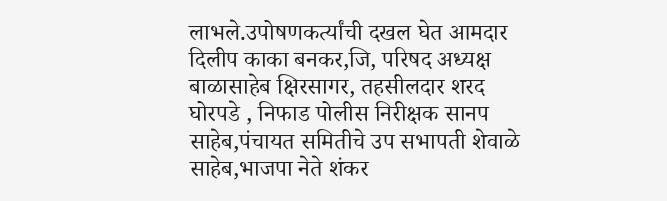लाभले.उपोषणकर्त्यांची दखल घेत आमदार दिलीप काका बनकर,जि, परिषद अध्यक्ष बाळासाहेब क्षिरसागर, तहसीलदार शरद घोरपडे , निफाड पोलीस निरीक्षक सानप साहेब,पंचायत समितीचे उप सभापती शेवाळे साहेब,भाजपा नेते शंकर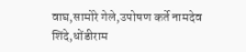वाघ,सामोरे गेले,उपोषण कर्ते नामदेव शिंदे,धोंडीराम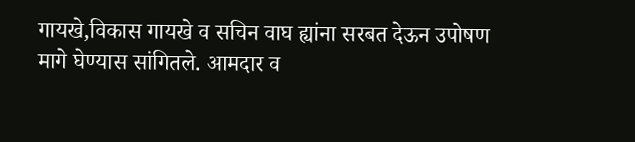गायखे,विकास गायखे व सचिन वाघ ह्यांना सरबत देऊन उपोषण मागे घेण्यास सांगितले. आमदार व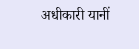अधीकारी यानीं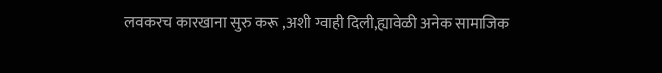लवकरच कारखाना सुरु करू ,अशी ग्वाही दिली,ह्यावेळी अनेक सामाजिक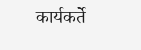कार्यकर्ते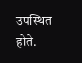उपस्थित होते.